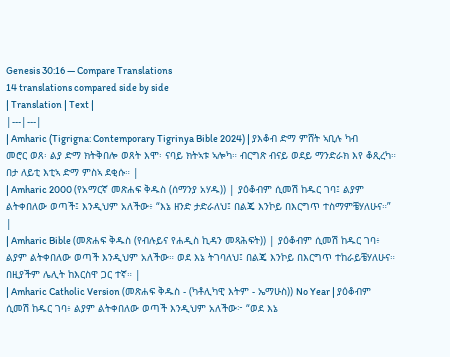Genesis 30:16 — Compare Translations
14 translations compared side by side
| Translation | Text |
|---|---|
| Amharic (Tigrigna: Contemporary Tigrinya Bible 2024) | ያእቆብ ድማ ምሸት ኣቢሉ ካብ መሮር ወጸ፡ ልያ ድማ ክትቅበሎ ወጸት እሞ፡ ናባይ ክትኣቱ ኣሎካ። ብርግጽ ብናይ ወደይ ማንድራክ እየ ቆጺረካ። በታ ለይቲ እቲኣ ድማ ምስኣ ደቂሱ። |
| Amharic 2000 (የአማርኛ መጽሐፍ ቅዱስ (ሰማንያ አሃዱ)) | ያዕቆብም ሲመሽ ከዱር ገባ፤ ልያም ልትቀበለው ወጣች፤ እንዲህም አለችው፥ “እኔ ዘንድ ታድራለህ፤ በልጄ እንኮይ በእርግጥ ተስማምቼሃለሁና።” |
| Amharic Bible (መጽሐፍ ቅዱስ (የብሉይና የሐዲስ ኪዳን መጻሕፍት)) | ያዕቆብም ሲመሽ ከዱር ገባ፥ ልያም ልትቀበለው ወጣች እንዲህም አለችው። ወደ እኔ ትገባለህ፤ በልጄ እንኮይ በእርግጥ ተከራይቼሃለሁና። በዚያችም ሌሊት ከእርስዋ ጋር ተኛ። |
| Amharic Catholic Version (መጽሐፍ ቅዱስ - (ካቶሊካዊ እትም - ኤማሁስ)) No Year | ያዕቆብም ሲመሽ ከዱር ገባ፥ ልያም ልትቀበለው ወጣች እንዲህም አለችው፦ “ወደ እኔ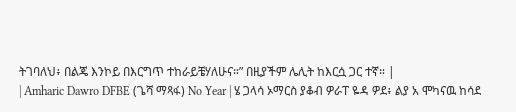ትገባለህ፥ በልጄ እንኮይ በእርግጥ ተከራይቼሃለሁና።” በዚያችም ሌሊት ከእርሷ ጋር ተኛ። |
| Amharic Dawro DFBE (ጌሻ ማጻፋ) No Year | ሄ ጋላሳ ኦማርስ ያቆብ ዎራፐ ዬዳ ዎደ፥ ልያ አ ሞካናዉ ከሳደ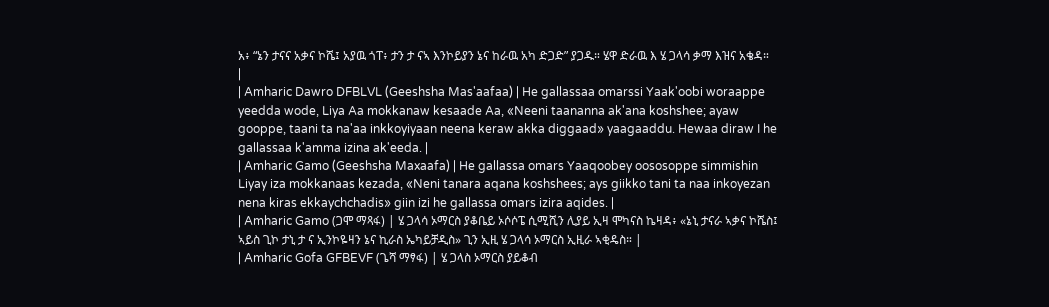አ፥ “ኔን ታናና አቃና ኮሼ፤ አያዉ ጎፐ፥ ታን ታ ናኣ እንኮይያን ኔና ከራዉ አካ ድጋድ” ያጋዱ። ሄዋ ድራዉ እ ሄ ጋላሳ ቃማ እዝና አቄዳ። |
| Amharic Dawro DFBLVL (Geeshsha Mas'aafaa) | He gallassaa omarssi Yaak'oobi woraappe yeedda wode, Liya Aa mokkanaw kesaade Aa, «Neeni taananna ak'ana koshshee; ayaw gooppe, taani ta na'aa inkkoyiyaan neena keraw akka diggaad» yaagaaddu. Hewaa diraw I he gallassaa k'amma izina ak'eeda. |
| Amharic Gamo (Geeshsha Maxaafa) | He gallassa omars Yaaqoobey oososoppe simmishin Liyay iza mokkanaas kezada, «Neni tanara aqana koshshees; ays giikko tani ta naa inkoyezan nena kiras ekkaychchadis» giin izi he gallassa omars izira aqides. |
| Amharic Gamo (ጋሞ ማጻፋ) | ሄ ጋላሳ ኦማርስ ያቆቤይ ኦሶሶፔ ሲሚሺን ሊያይ ኢዛ ሞካናስ ኬዛዳ፥ «ኔኒ ታናራ ኣቃና ኮሼስ፤ ኣይስ ጊኮ ታኒ ታ ና ኢንኮዬዛን ኔና ኪራስ ኤካይቻዲስ» ጊን ኢዚ ሄ ጋላሳ ኦማርስ ኢዚራ ኣቂዴስ። |
| Amharic Gofa GFBEVF (ጌሻ ማፃፋ) | ሄ ጋላስ ኦማርስ ያይቆብ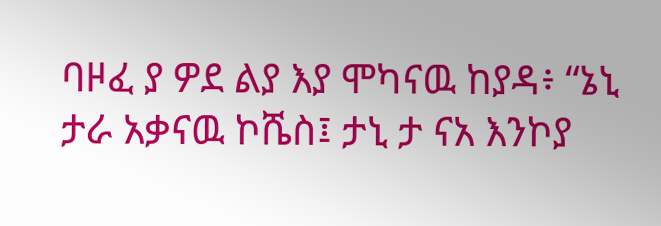ባዞፈ ያ ዎደ ልያ እያ ሞካናዉ ከያዳ፥ “ኔኒ ታራ አቃናዉ ኮሼስ፤ ታኒ ታ ናአ እንኮያ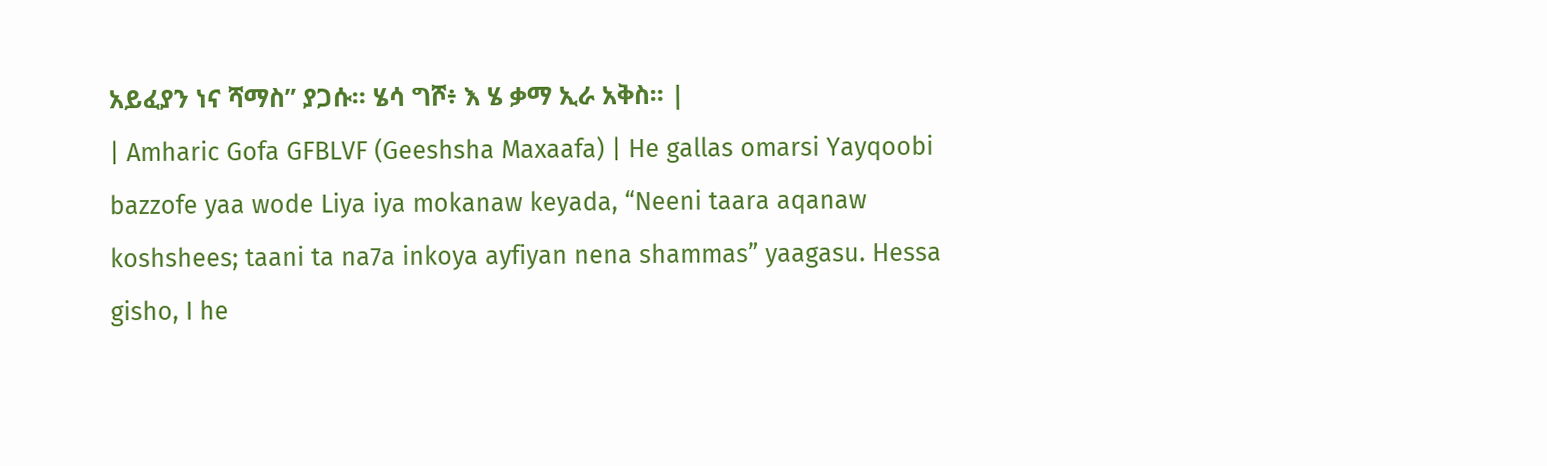አይፈያን ነና ሻማስ” ያጋሱ። ሄሳ ግሾ፥ እ ሄ ቃማ ኢራ አቅስ። |
| Amharic Gofa GFBLVF (Geeshsha Maxaafa) | He gallas omarsi Yayqoobi bazzofe yaa wode Liya iya mokanaw keyada, “Neeni taara aqanaw koshshees; taani ta na7a inkoya ayfiyan nena shammas” yaagasu. Hessa gisho, I he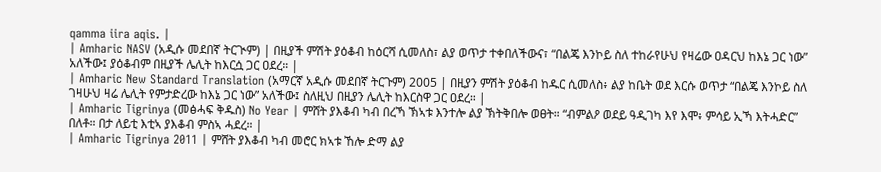qamma iira aqis. |
| Amharic NASV (አዲሱ መደበኛ ትርጒም) | በዚያች ምሽት ያዕቆብ ከዕርሻ ሲመለስ፣ ልያ ወጥታ ተቀበለችውና፣ “በልጄ እንኮይ ስለ ተከራየሁህ የዛሬው ዐዳርህ ከእኔ ጋር ነው” አለችው፤ ያዕቆብም በዚያች ሌሊት ከእርሷ ጋር ዐደረ። |
| Amharic New Standard Translation (አማርኛ አዲሱ መደበኛ ትርጉም) 2005 | በዚያን ምሽት ያዕቆብ ከዱር ሲመለስ፥ ልያ ከቤት ወደ እርሱ ወጥታ “በልጄ እንኮይ ስለ ገዛሁህ ዛሬ ሌሊት የምታድረው ከእኔ ጋር ነው” አለችው፤ ስለዚህ በዚያን ሌሊት ከእርስዋ ጋር ዐደረ። |
| Amharic Tigrinya (መፅሓፍ ቅዱስ) No Year | ምሸት ያእቆብ ካብ በረኻ ኽኣቱ እንተሎ ልያ ኽትቅበሎ ወፀት። “ብምልዖ ወደይ ዓዲገካ እየ እሞ፥ ምሳይ ኢኻ እትሓድር” በለቶ። በታ ለይቲ እቲኣ ያእቆብ ምስኣ ሓደረ። |
| Amharic Tigrinya 2011 | ምሸት ያእቆብ ካብ መሮር ክኣቱ ኸሎ ድማ ልያ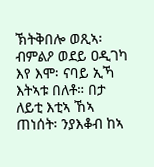ኽትቅበሎ ወጺኣ፡ ብምልዖ ወደይ ዐዲገካ እየ እሞ፡ ናባይ ኢኻ እትኣቱ በለቶ። በታ ለይቲ እቲኣ ኸኣ ጠነሰት፡ ንያእቆብ ከኣ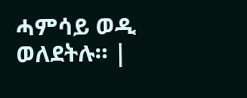ሓምሳይ ወዲ ወለደትሉ። |